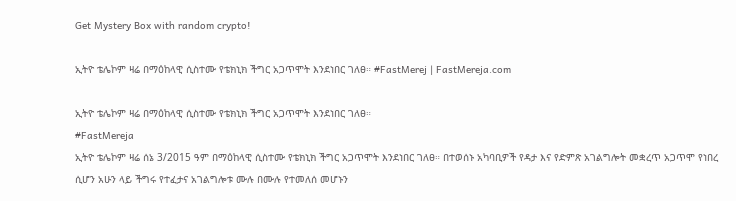Get Mystery Box with random crypto!

ኢትዮ ቴሌኮም ዛሬ በማዕከላዊ ሲስተሙ የቴክኒክ ችግር አጋጥሞት እንደነበር ገለፀ። #FastMerej | FastMereja.com

ኢትዮ ቴሌኮም ዛሬ በማዕከላዊ ሲስተሙ የቴክኒክ ችግር አጋጥሞት እንደነበር ገለፀ።
#FastMereja
ኢትዮ ቴሌኮም ዛሬ ሰኔ 3/2015 ዓም በማዕከላዊ ሲስተሙ የቴክኒክ ችግር አጋጥሞት እንደነበር ገለፀ። በተወሰኑ አካባቢዎች የዳታ እና የድምጽ አገልግሎት መቋረጥ አጋጥሞ የነበረ ሲሆን አሁን ላይ ችግሩ የተፈታና አገልግሎቱ ሙሉ በሙሉ የተመለሰ መሆኑን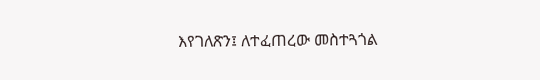እየገለጽን፤ ለተፈጠረው መስተጓጎል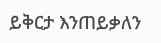ይቅርታ እንጠይቃለን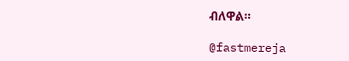ብለዋል።

@fastmereja